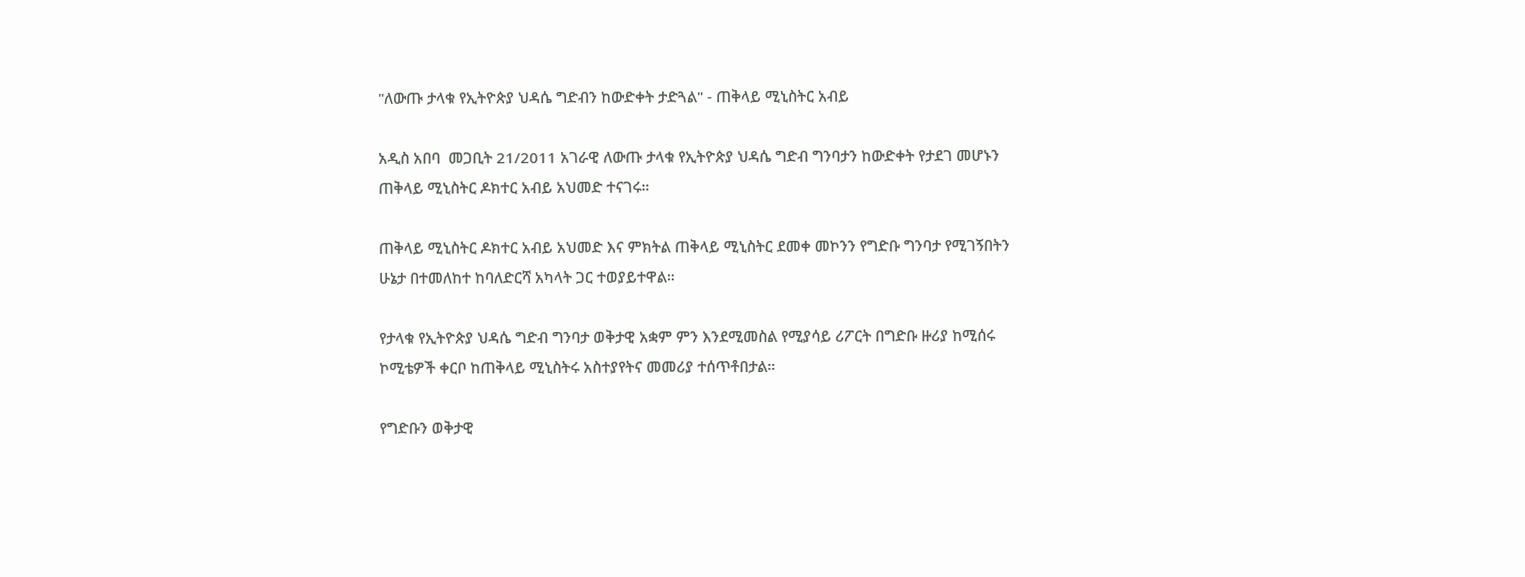"ለውጡ ታላቁ የኢትዮጵያ ህዳሴ ግድብን ከውድቀት ታድጓል" - ጠቅላይ ሚኒስትር አብይ

አዲስ አበባ  መጋቢት 21/2011 አገራዊ ለውጡ ታላቁ የኢትዮጵያ ህዳሴ ግድብ ግንባታን ከውድቀት የታደገ መሆኑን ጠቅላይ ሚኒስትር ዶክተር አብይ አህመድ ተናገሩ።

ጠቅላይ ሚኒስትር ዶክተር አብይ አህመድ እና ምክትል ጠቅላይ ሚኒስትር ደመቀ መኮንን የግድቡ ግንባታ የሚገኝበትን ሁኔታ በተመለከተ ከባለድርሻ አካላት ጋር ተወያይተዋል።

የታላቁ የኢትዮጵያ ህዳሴ ግድብ ግንባታ ወቅታዊ አቋም ምን እንደሚመስል የሚያሳይ ሪፖርት በግድቡ ዙሪያ ከሚሰሩ ኮሚቴዎች ቀርቦ ከጠቅላይ ሚኒስትሩ አስተያየትና መመሪያ ተሰጥቶበታል።

የግድቡን ወቅታዊ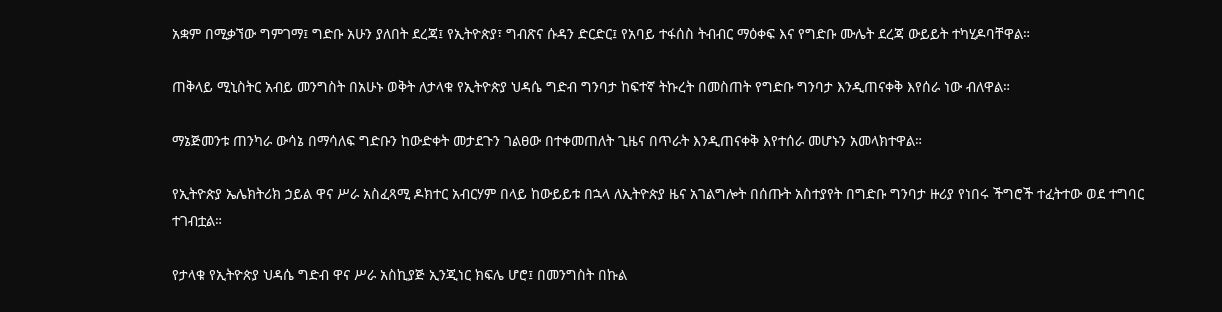አቋም በሚቃኘው ግምገማ፤ ግድቡ አሁን ያለበት ደረጃ፤ የኢትዮጵያ፣ ግብጽና ሱዳን ድርድር፤ የአባይ ተፋሰስ ትብብር ማዕቀፍ እና የግድቡ ሙሌት ደረጃ ውይይት ተካሂዶባቸዋል።

ጠቅላይ ሚኒስትር አብይ መንግስት በአሁኑ ወቅት ለታላቁ የኢትዮጵያ ህዳሴ ግድብ ግንባታ ከፍተኛ ትኩረት በመስጠት የግድቡ ግንባታ እንዲጠናቀቅ እየሰራ ነው ብለዋል።

ማኔጅመንቱ ጠንካራ ውሳኔ በማሳለፍ ግድቡን ከውድቀት መታደጉን ገልፀው በተቀመጠለት ጊዜና በጥራት እንዲጠናቀቅ እየተሰራ መሆኑን አመላክተዋል።

የኢትዮጵያ ኤሌክትሪክ ኃይል ዋና ሥራ አስፈጻሚ ዶክተር አብርሃም በላይ ከውይይቱ በኋላ ለኢትዮጵያ ዜና አገልግሎት በሰጡት አስተያየት በግድቡ ግንባታ ዙሪያ የነበሩ ችግሮች ተፈትተው ወደ ተግባር ተገብቷል።

የታላቁ የኢትዮጵያ ህዳሴ ግድብ ዋና ሥራ አስኪያጅ ኢንጂነር ክፍሌ ሆሮ፤ በመንግስት በኩል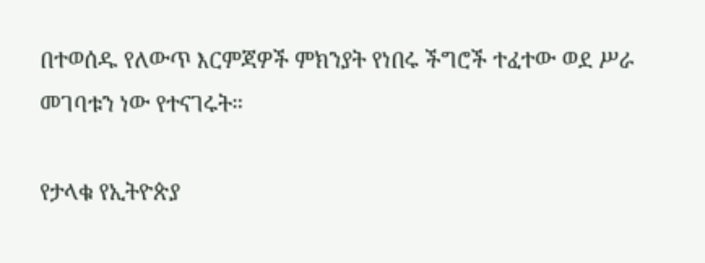በተወሰዱ የለውጥ እርምጃዎች ምክንያት የነበሩ ችግሮች ተፈተው ወደ ሥራ መገባቱን ነው የተናገሩት።

የታላቁ የኢትዮጵያ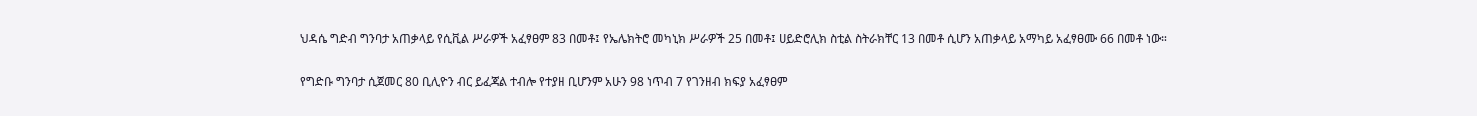ህዳሴ ግድብ ግንባታ አጠቃላይ የሲቪል ሥራዎች አፈፃፀም 83 በመቶ፤ የኤሌክትሮ መካኒክ ሥራዎች 25 በመቶ፤ ሀይድሮሊክ ስቲል ስትራክቸር 13 በመቶ ሲሆን አጠቃላይ አማካይ አፈፃፀሙ 66 በመቶ ነው።

የግድቡ ግንባታ ሲጀመር 80 ቢሊዮን ብር ይፈጃል ተብሎ የተያዘ ቢሆንም አሁን 98 ነጥብ 7 የገንዘብ ክፍያ አፈፃፀም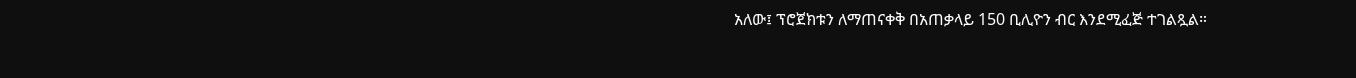አለው፤ ፕሮጀክቱን ለማጠናቀቅ በአጠቃላይ 150 ቢሊዮን ብር እንደሚፈጅ ተገልጿል።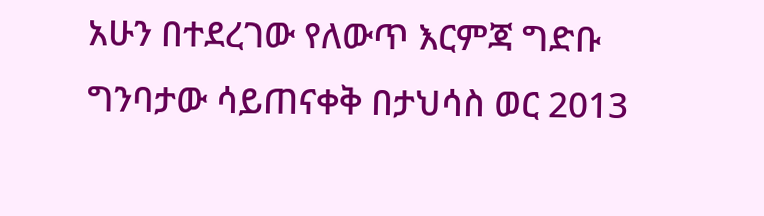አሁን በተደረገው የለውጥ እርምጃ ግድቡ ግንባታው ሳይጠናቀቅ በታህሳስ ወር 2013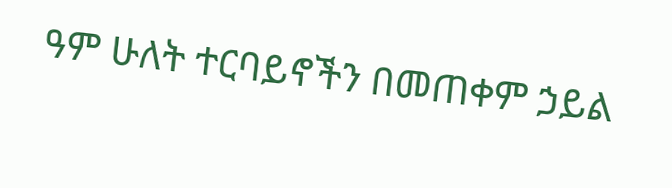ዓም ሁለት ተርባይኖችን በመጠቀም ኃይል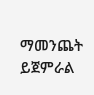ማመንጨት ይጀምራል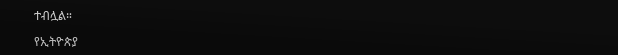ተብሏል።

የኢትዮጵያ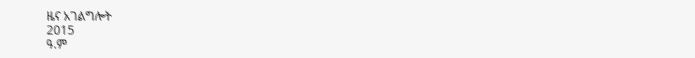ዜና አገልግሎት
2015
ዓ.ም